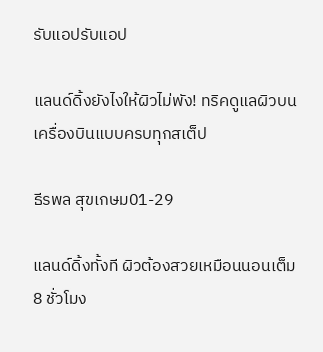รับแอปรับแอป

แลนด์ดิ้งยังไงให้ผิวไม่พัง! ทริคดูแลผิวบนเครื่องบินแบบครบทุกสเต็ป

ธีรพล สุขเกษม01-29

แลนด์ดิ้งทั้งที ผิวต้องสวยเหมือนนอนเต็ม 8 ชั่วโมง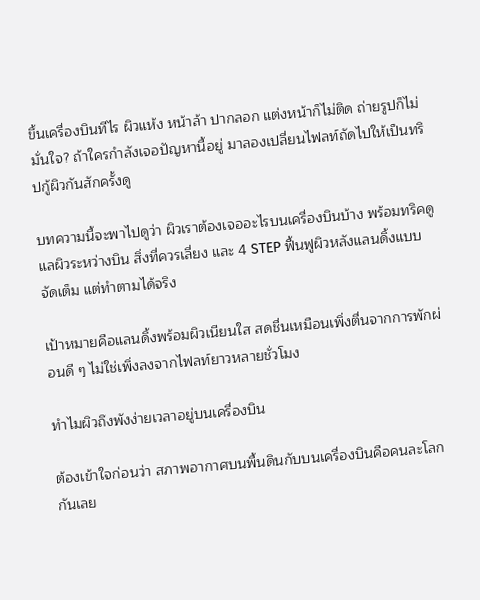ขึ้นเครื่องบินทีไร ผิวแห้ง หน้าล้า ปากลอก แต่งหน้าก็ไม่ติด ถ่ายรูปก็ไม่มั่นใจ? ถ้าใครกำลังเจอปัญหานี้อยู่ มาลองเปลี่ยนไฟลท์ถัดไปให้เป็นทริปกู้ผิวกันสักครั้งดู

บทความนี้จะพาไปดูว่า ผิวเราต้องเจออะไรบนเครื่องบินบ้าง พร้อมทริคดูแลผิวระหว่างบิน สิ่งที่ควรเลี่ยง และ 4 STEP ฟื้นฟูผิวหลังแลนดิ้งแบบจัดเต็ม แต่ทำตามได้จริง

เป้าหมายคือแลนดิ้งพร้อมผิวเนียนใส สดชื่นเหมือนเพิ่งตื่นจากการพักผ่อนดี ๆ ไม่ใช่เพิ่งลงจากไฟลท์ยาวหลายชั่วโมง

ทำไมผิวถึงพังง่ายเวลาอยู่บนเครื่องบิน

ต้องเข้าใจก่อนว่า สภาพอากาศบนพื้นดินกับบนเครื่องบินคือคนละโลกกันเลย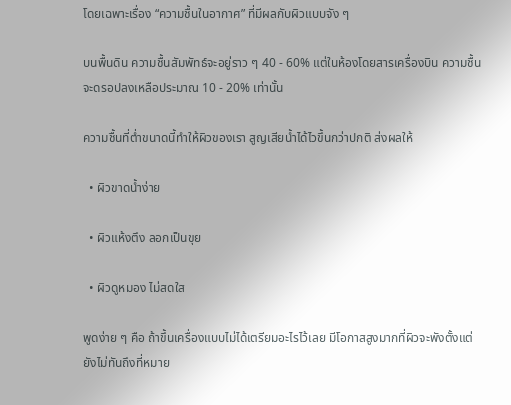โดยเฉพาะเรื่อง “ความชื้นในอากาศ” ที่มีผลกับผิวแบบจัง ๆ

บนพื้นดิน ความชื้นสัมพัทธ์จะอยู่ราว ๆ 40 - 60% แต่ในห้องโดยสารเครื่องบิน ความชื้นจะดรอปลงเหลือประมาณ 10 - 20% เท่านั้น

ความชื้นที่ต่ำขนาดนี้ทำให้ผิวของเรา สูญเสียน้ำได้ไวขึ้นกว่าปกติ ส่งผลให้

  • ผิวขาดน้ำง่าย

  • ผิวแห้งตึง ลอกเป็นขุย

  • ผิวดูหมอง ไม่สดใส

พูดง่าย ๆ คือ ถ้าขึ้นเครื่องแบบไม่ได้เตรียมอะไรไว้เลย มีโอกาสสูงมากที่ผิวจะพังตั้งแต่ยังไม่ทันถึงที่หมาย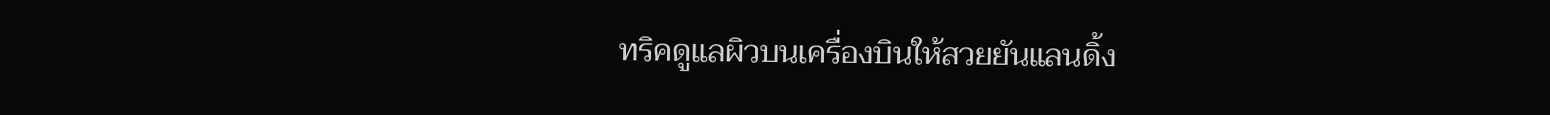ทริคดูแลผิวบนเครื่องบินให้สวยยันแลนดิ้ง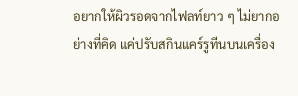อยากให้ผิวรอดจากไฟลท์ยาว ๆ ไม่ยากอย่างที่คิด แค่ปรับสกินแคร์รูทีนบนเครื่อง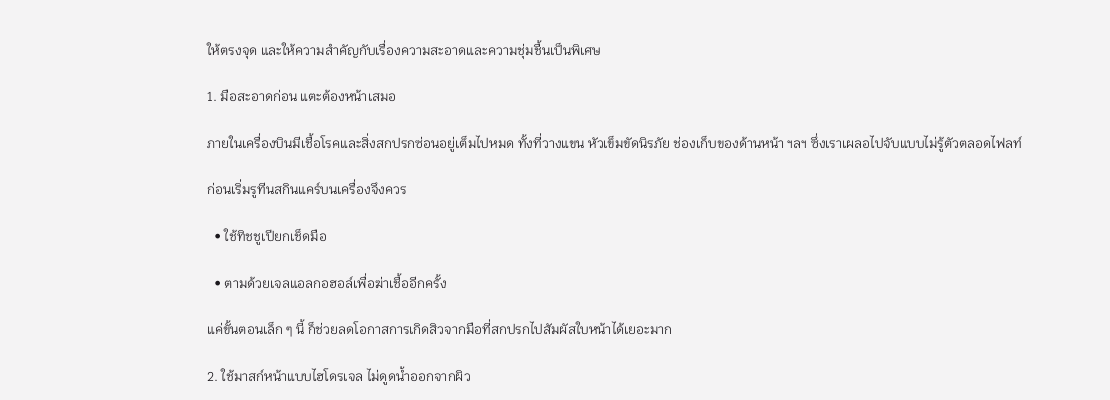ให้ตรงจุด และให้ความสำคัญกับเรื่องความสะอาดและความชุ่มชื้นเป็นพิเศษ

1. มือสะอาดก่อน แตะต้องหน้าเสมอ

ภายในเครื่องบินมีเชื้อโรคและสิ่งสกปรกซ่อนอยู่เต็มไปหมด ทั้งที่วางแขน หัวเข็มขัดนิรภัย ช่องเก็บของด้านหน้า ฯลฯ ซึ่งเราเผลอไปจับแบบไม่รู้ตัวตลอดไฟลท์

ก่อนเริ่มรูทีนสกินแคร์บนเครื่องจึงควร

  • ใช้ทิชชูเปียกเช็ดมือ

  • ตามด้วยเจลแอลกอฮอล์เพื่อฆ่าเชื้ออีกครั้ง

แค่ขั้นตอนเล็ก ๆ นี้ ก็ช่วยลดโอกาสการเกิดสิวจากมือที่สกปรกไปสัมผัสใบหน้าได้เยอะมาก

2. ใช้มาสก์หน้าแบบไฮโดรเจล ไม่ดูดน้ำออกจากผิว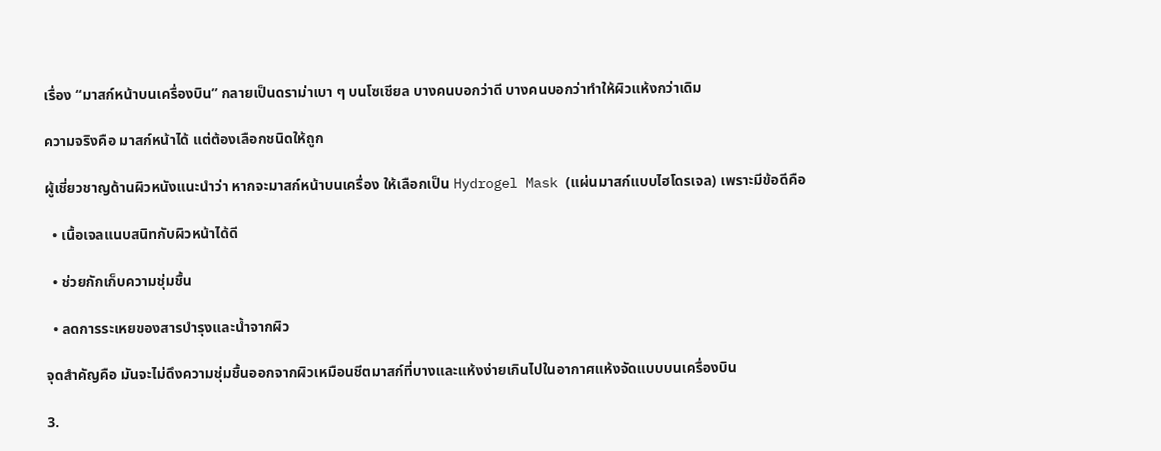เรื่อง “มาสก์หน้าบนเครื่องบิน” กลายเป็นดราม่าเบา ๆ บนโซเชียล บางคนบอกว่าดี บางคนบอกว่าทำให้ผิวแห้งกว่าเดิม

ความจริงคือ มาสก์หน้าได้ แต่ต้องเลือกชนิดให้ถูก

ผู้เชี่ยวชาญด้านผิวหนังแนะนำว่า หากจะมาสก์หน้าบนเครื่อง ให้เลือกเป็น Hydrogel Mask (แผ่นมาสก์แบบไฮโดรเจล) เพราะมีข้อดีคือ

  • เนื้อเจลแนบสนิทกับผิวหน้าได้ดี

  • ช่วยกักเก็บความชุ่มชื้น

  • ลดการระเหยของสารบำรุงและน้ำจากผิว

จุดสำคัญคือ มันจะไม่ดึงความชุ่มชื้นออกจากผิวเหมือนชีตมาสก์ที่บางและแห้งง่ายเกินไปในอากาศแห้งจัดแบบบนเครื่องบิน

3.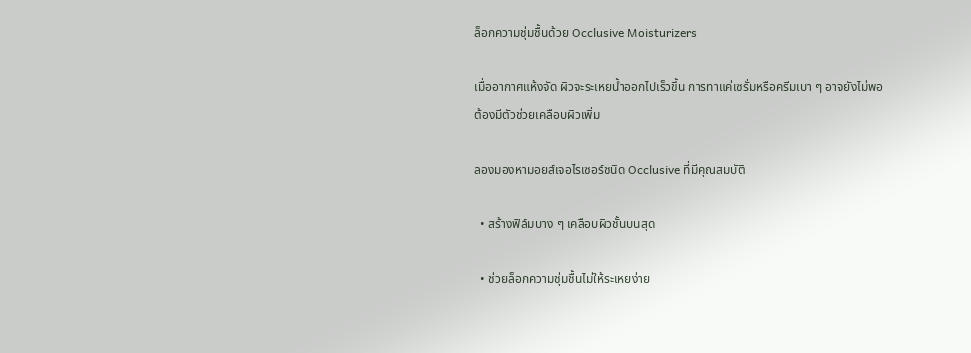ล็อกความชุ่มชื้นด้วย Occlusive Moisturizers

เมื่ออากาศแห้งจัด ผิวจะระเหยน้ำออกไปเร็วขึ้น การทาแค่เซรั่มหรือครีมเบา ๆ อาจยังไม่พอ ต้องมีตัวช่วยเคลือบผิวเพิ่ม

ลองมองหามอยส์เจอไรเซอร์ชนิด Occlusive ที่มีคุณสมบัติ

  • สร้างฟิล์มบาง ๆ เคลือบผิวชั้นบนสุด

  • ช่วยล็อกความชุ่มชื้นไม่ให้ระเหยง่าย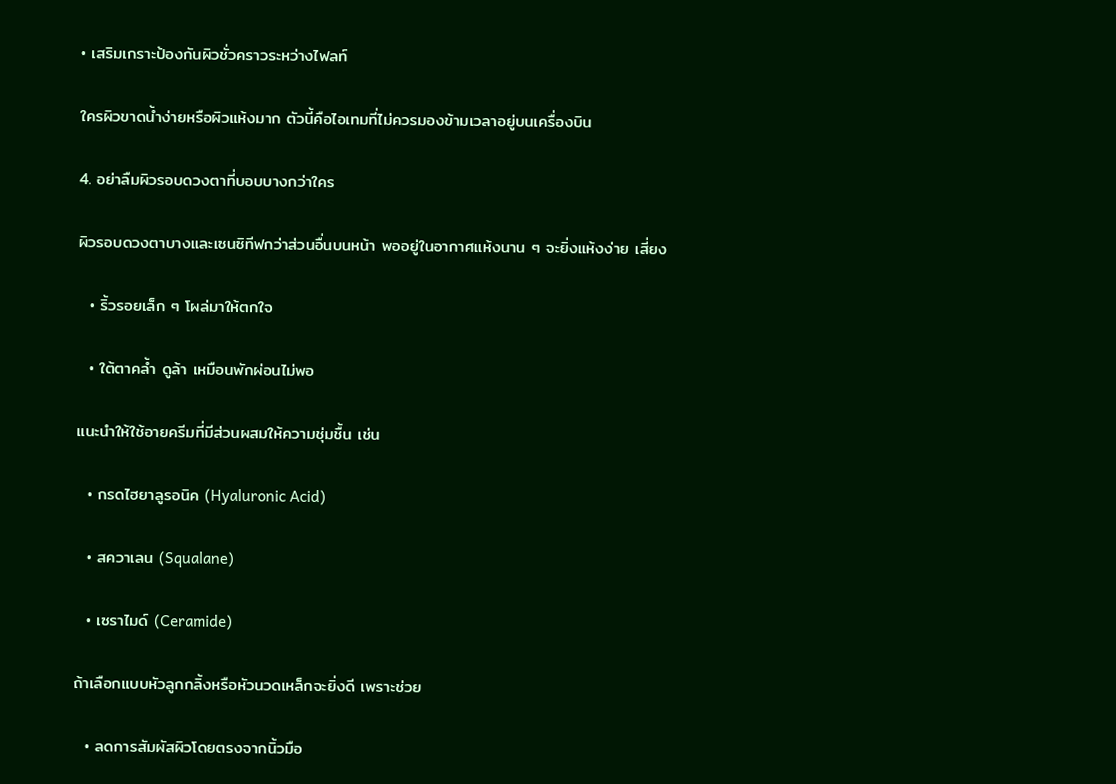• เสริมเกราะป้องกันผิวชั่วคราวระหว่างไฟลท์

ใครผิวขาดน้ำง่ายหรือผิวแห้งมาก ตัวนี้คือไอเทมที่ไม่ควรมองข้ามเวลาอยู่บนเครื่องบิน

4. อย่าลืมผิวรอบดวงตาที่บอบบางกว่าใคร

ผิวรอบดวงตาบางและเซนซิทีฟกว่าส่วนอื่นบนหน้า พออยู่ในอากาศแห้งนาน ๆ จะยิ่งแห้งง่าย เสี่ยง

  • ริ้วรอยเล็ก ๆ โผล่มาให้ตกใจ

  • ใต้ตาคล้ำ ดูล้า เหมือนพักผ่อนไม่พอ

แนะนำให้ใช้อายครีมที่มีส่วนผสมให้ความชุ่มชื้น เช่น

  • กรดไฮยาลูรอนิค (Hyaluronic Acid)

  • สควาเลน (Squalane)

  • เซราไมด์ (Ceramide)

ถ้าเลือกแบบหัวลูกกลิ้งหรือหัวนวดเหล็กจะยิ่งดี เพราะช่วย

  • ลดการสัมผัสผิวโดยตรงจากนิ้วมือ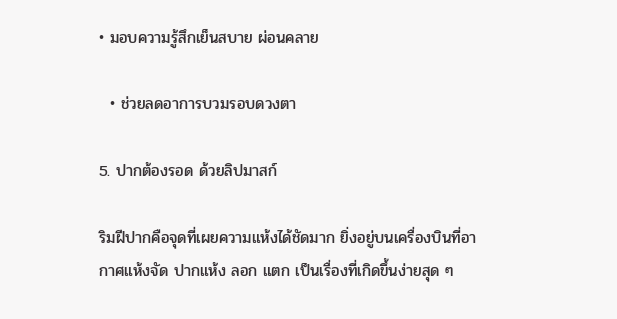• มอบความรู้สึกเย็นสบาย ผ่อนคลาย

  • ช่วยลดอาการบวมรอบดวงตา

5. ปากต้องรอด ด้วยลิปมาสก์

ริมฝีปากคือจุดที่เผยความแห้งได้ชัดมาก ยิ่งอยู่บนเครื่องบินที่อากาศแห้งจัด ปากแห้ง ลอก แตก เป็นเรื่องที่เกิดขึ้นง่ายสุด ๆ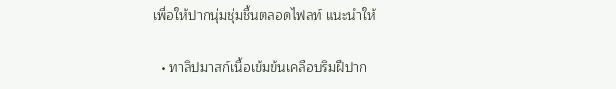เพื่อให้ปากนุ่มชุ่มชื้นตลอดไฟลท์ แนะนำให้

  • ทาลิปมาสก์เนื้อเข้มข้นเคลือบริมฝีปาก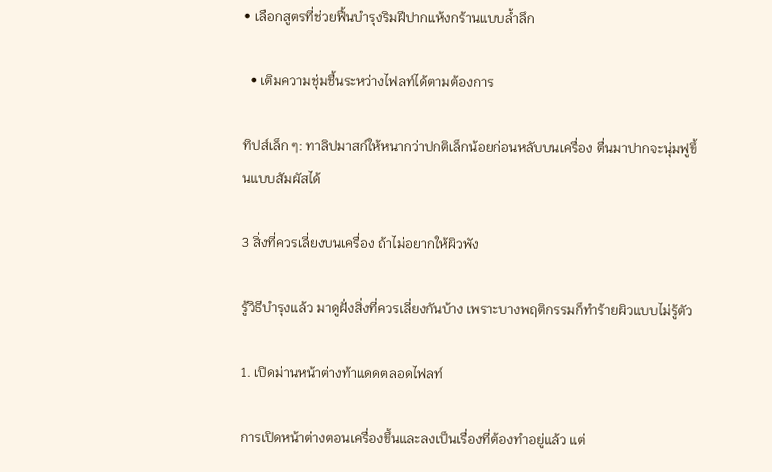• เลือกสูตรที่ช่วยฟื้นบำรุงริมฝีปากแห้งกร้านแบบล้ำลึก

  • เติมความชุ่มชื้นระหว่างไฟลท์ได้ตามต้องการ

ทิปส์เล็ก ๆ: ทาลิปมาสก์ให้หนากว่าปกติเล็กน้อยก่อนหลับบนเครื่อง ตื่นมาปากจะนุ่มฟูขึ้นแบบสัมผัสได้

3 สิ่งที่ควรเลี่ยงบนเครื่อง ถ้าไม่อยากให้ผิวพัง

รู้วิธีบำรุงแล้ว มาดูฝั่งสิ่งที่ควรเลี่ยงกันบ้าง เพราะบางพฤติกรรมก็ทำร้ายผิวแบบไม่รู้ตัว

1. เปิดม่านหน้าต่างท้าแดดตลอดไฟลท์

การเปิดหน้าต่างตอนเครื่องขึ้นและลงเป็นเรื่องที่ต้องทำอยู่แล้ว แต่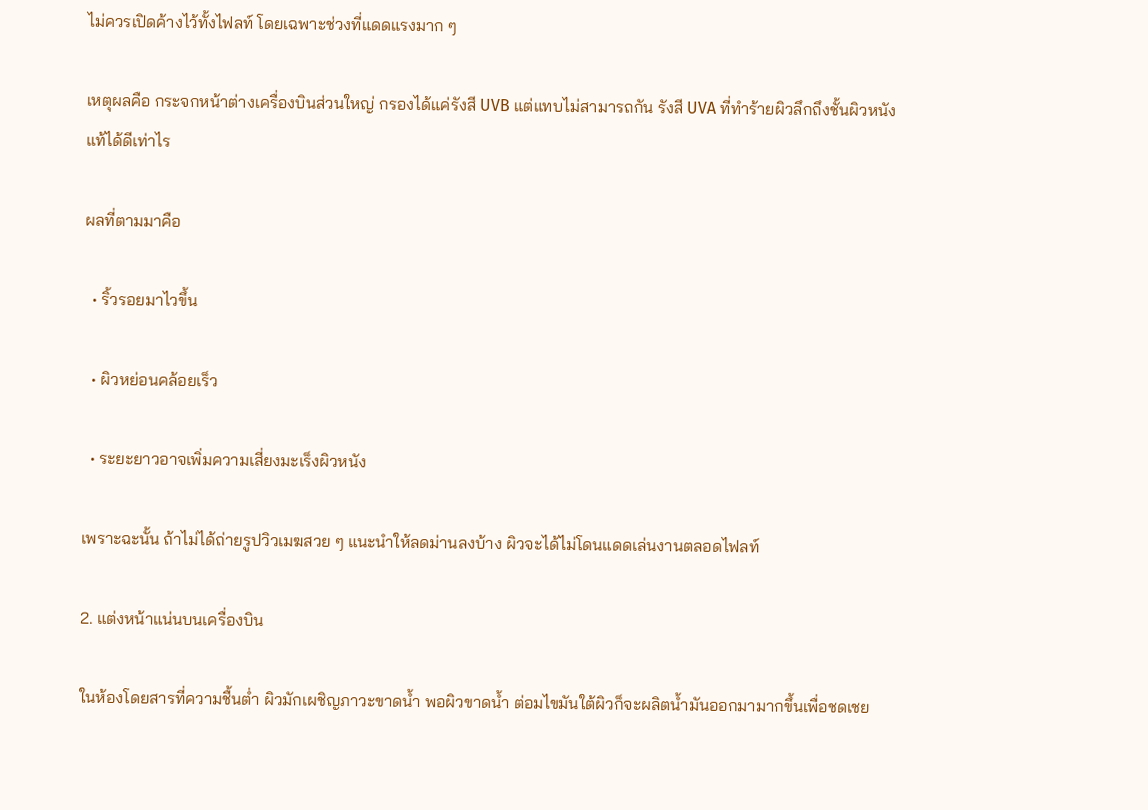ไม่ควรเปิดค้างไว้ทั้งไฟลท์ โดยเฉพาะช่วงที่แดดแรงมาก ๆ

เหตุผลคือ กระจกหน้าต่างเครื่องบินส่วนใหญ่ กรองได้แค่รังสี UVB แต่แทบไม่สามารถกัน รังสี UVA ที่ทำร้ายผิวลึกถึงชั้นผิวหนังแท้ได้ดีเท่าไร

ผลที่ตามมาคือ

  • ริ้วรอยมาไวขึ้น

  • ผิวหย่อนคล้อยเร็ว

  • ระยะยาวอาจเพิ่มความเสี่ยงมะเร็งผิวหนัง

เพราะฉะนั้น ถ้าไม่ได้ถ่ายรูปวิวเมฆสวย ๆ แนะนำให้ลดม่านลงบ้าง ผิวจะได้ไม่โดนแดดเล่นงานตลอดไฟลท์

2. แต่งหน้าแน่นบนเครื่องบิน

ในห้องโดยสารที่ความชื้นต่ำ ผิวมักเผชิญภาวะขาดน้ำ พอผิวขาดน้ำ ต่อมไขมันใต้ผิวก็จะผลิตน้ำมันออกมามากขึ้นเพื่อชดเชย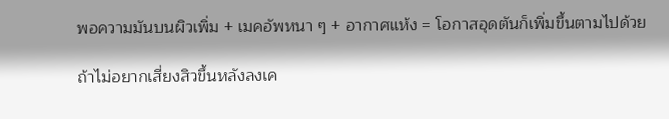พอความมันบนผิวเพิ่ม + เมคอัพหนา ๆ + อากาศแห้ง = โอกาสอุดตันก็เพิ่มขึ้นตามไปด้วย

ถ้าไม่อยากเสี่ยงสิวขึ้นหลังลงเค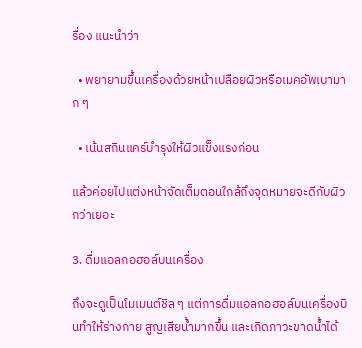รื่อง แนะนำว่า

  • พยายามขึ้นเครื่องด้วยหน้าเปลือยผิวหรือเมคอัพเบามาก ๆ

  • เน้นสกินแคร์บำรุงให้ผิวแข็งแรงก่อน

แล้วค่อยไปแต่งหน้าจัดเต็มตอนใกล้ถึงจุดหมายจะดีกับผิวกว่าเยอะ

3. ดื่มแอลกอฮอล์บนเครื่อง

ถึงจะดูเป็นโมเมนต์ชิล ๆ แต่การดื่มแอลกอฮอล์บนเครื่องบินทำให้ร่างกาย สูญเสียน้ำมากขึ้น และเกิดภาวะขาดน้ำได้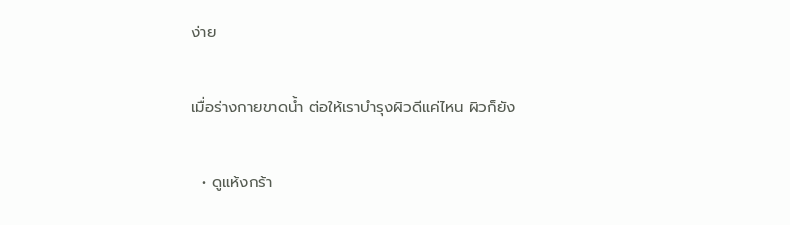ง่าย

เมื่อร่างกายขาดน้ำ ต่อให้เราบำรุงผิวดีแค่ไหน ผิวก็ยัง

  • ดูแห้งกร้า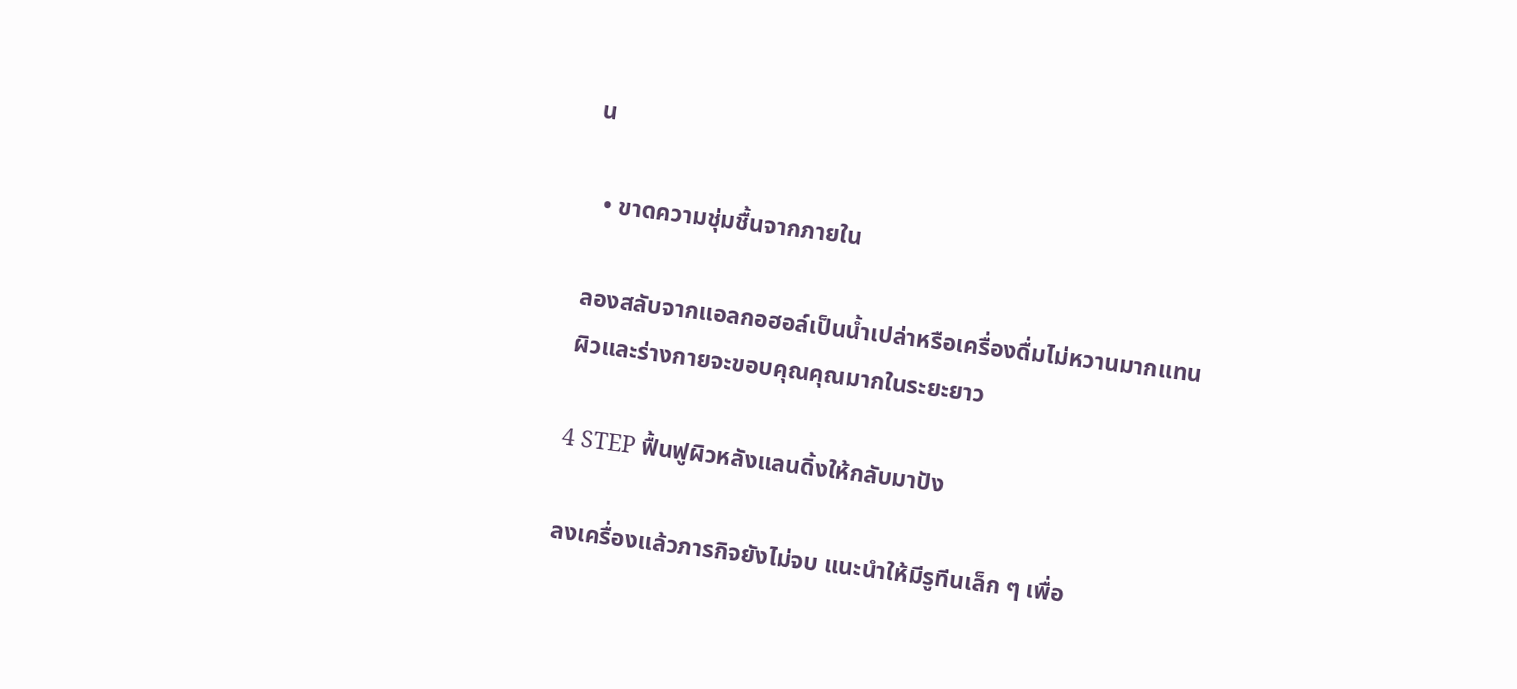น

  • ขาดความชุ่มชื้นจากภายใน

ลองสลับจากแอลกอฮอล์เป็นน้ำเปล่าหรือเครื่องดื่มไม่หวานมากแทน ผิวและร่างกายจะขอบคุณคุณมากในระยะยาว

4 STEP ฟื้นฟูผิวหลังแลนดิ้งให้กลับมาปัง

ลงเครื่องแล้วภารกิจยังไม่จบ แนะนำให้มีรูทีนเล็ก ๆ เพื่อ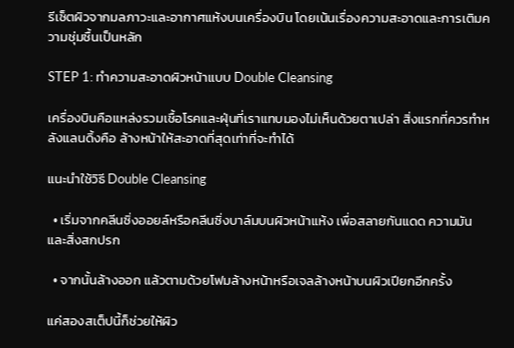รีเซ็ตผิวจากมลภาวะและอากาศแห้งบนเครื่องบิน โดยเน้นเรื่องความสะอาดและการเติมความชุ่มชื้นเป็นหลัก

STEP 1: ทำความสะอาดผิวหน้าแบบ Double Cleansing

เครื่องบินคือแหล่งรวมเชื้อโรคและฝุ่นที่เราแทบมองไม่เห็นด้วยตาเปล่า สิ่งแรกที่ควรทำหลังแลนดิ้งคือ ล้างหน้าให้สะอาดที่สุดเท่าที่จะทำได้

แนะนำใช้วิธี Double Cleansing

  • เริ่มจากคลีนซิ่งออยล์หรือคลีนซิ่งบาล์มบนผิวหน้าแห้ง เพื่อสลายกันแดด ความมัน และสิ่งสกปรก

  • จากนั้นล้างออก แล้วตามด้วยโฟมล้างหน้าหรือเจลล้างหน้าบนผิวเปียกอีกครั้ง

แค่สองสเต็ปนี้ก็ช่วยให้ผิว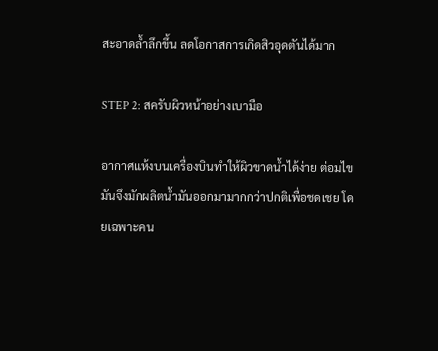สะอาดล้ำลึกขึ้น ลดโอกาสการเกิดสิวอุดตันได้มาก

STEP 2: สครับผิวหน้าอย่างเบามือ

อากาศแห้งบนเครื่องบินทำให้ผิวขาดน้ำได้ง่าย ต่อมไขมันจึงมักผลิตน้ำมันออกมามากกว่าปกติเพื่อชดเชย โดยเฉพาะคน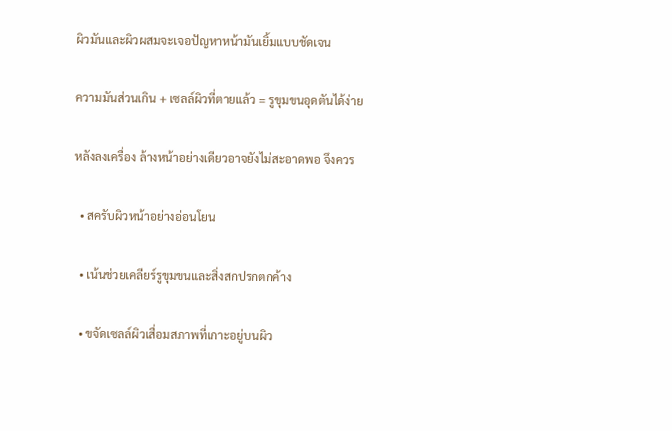ผิวมันและผิวผสมจะเจอปัญหาหน้ามันเยิ้มแบบชัดเจน

ความมันส่วนเกิน + เซลล์ผิวที่ตายแล้ว = รูขุมขนอุดตันได้ง่าย

หลังลงเครื่อง ล้างหน้าอย่างเดียวอาจยังไม่สะอาดพอ จึงควร

  • สครับผิวหน้าอย่างอ่อนโยน

  • เน้นช่วยเคลียร์รูขุมขนและสิ่งสกปรกตกค้าง

  • ขจัดเซลล์ผิวเสื่อมสภาพที่เกาะอยู่บนผิว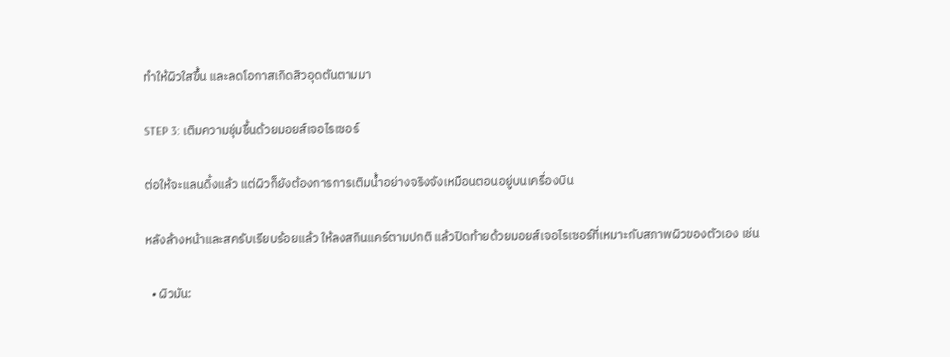ทำให้ผิวใสขึ้น และลดโอกาสเกิดสิวอุดตันตามมา

STEP 3: เติมความชุ่มชื้นด้วยมอยส์เจอไรเซอร์

ต่อให้จะแลนดิ้งแล้ว แต่ผิวก็ยังต้องการการเติมน้ำอย่างจริงจังเหมือนตอนอยู่บนเครื่องบิน

หลังล้างหน้าและสครับเรียบร้อยแล้ว ให้ลงสกินแคร์ตามปกติ แล้วปิดท้ายด้วยมอยส์เจอไรเซอร์ที่เหมาะกับสภาพผิวของตัวเอง เช่น

  • ผิวมัน: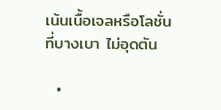เน้นเนื้อเจลหรือโลชั่นที่บางเบา ไม่อุดตัน

  •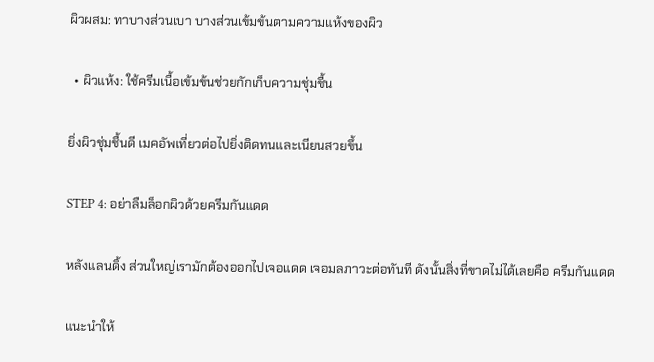ผิวผสม: ทาบางส่วนเบา บางส่วนเข้มข้นตามความแห้งของผิว

  • ผิวแห้ง: ใช้ครีมเนื้อเข้มข้นช่วยกักเก็บความชุ่มชื้น

ยิ่งผิวชุ่มชื้นดี เมคอัพเที่ยวต่อไปยิ่งติดทนและเนียนสวยขึ้น

STEP 4: อย่าลืมล็อกผิวด้วยครีมกันแดด

หลังแลนดิ้ง ส่วนใหญ่เรามักต้องออกไปเจอแดด เจอมลภาวะต่อทันที ดังนั้นสิ่งที่ขาดไม่ได้เลยคือ ครีมกันแดด

แนะนำให้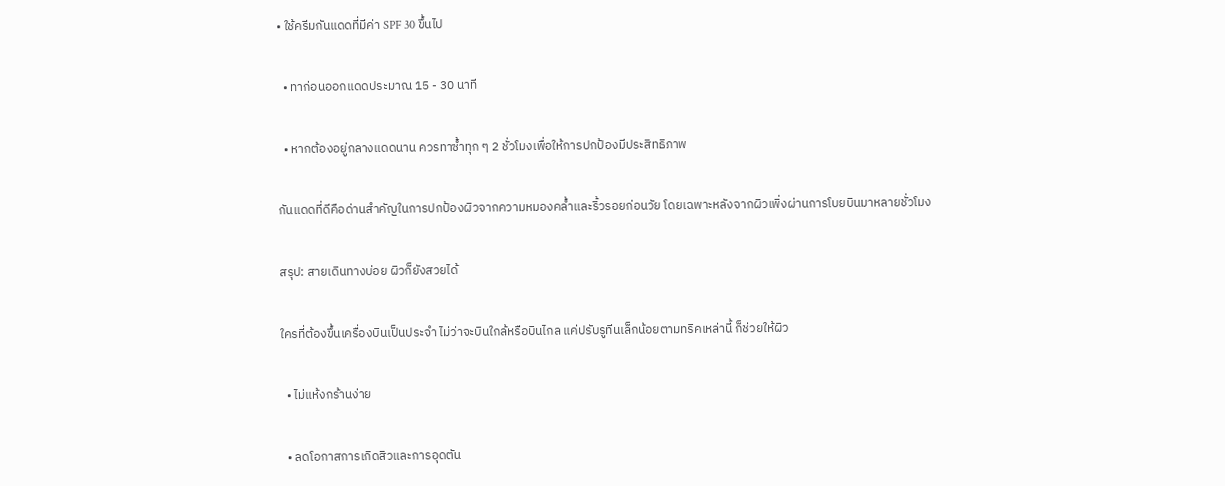• ใช้ครีมกันแดดที่มีค่า SPF 30 ขึ้นไป

  • ทาก่อนออกแดดประมาณ 15 - 30 นาที

  • หากต้องอยู่กลางแดดนาน ควรทาซ้ำทุก ๆ 2 ชั่วโมงเพื่อให้การปกป้องมีประสิทธิภาพ

กันแดดที่ดีคือด่านสำคัญในการปกป้องผิวจากความหมองคล้ำและริ้วรอยก่อนวัย โดยเฉพาะหลังจากผิวเพิ่งผ่านการโบยบินมาหลายชั่วโมง

สรุป: สายเดินทางบ่อย ผิวก็ยังสวยได้

ใครที่ต้องขึ้นเครื่องบินเป็นประจำ ไม่ว่าจะบินใกล้หรือบินไกล แค่ปรับรูทีนเล็กน้อยตามทริคเหล่านี้ ก็ช่วยให้ผิว

  • ไม่แห้งกร้านง่าย

  • ลดโอกาสการเกิดสิวและการอุดตัน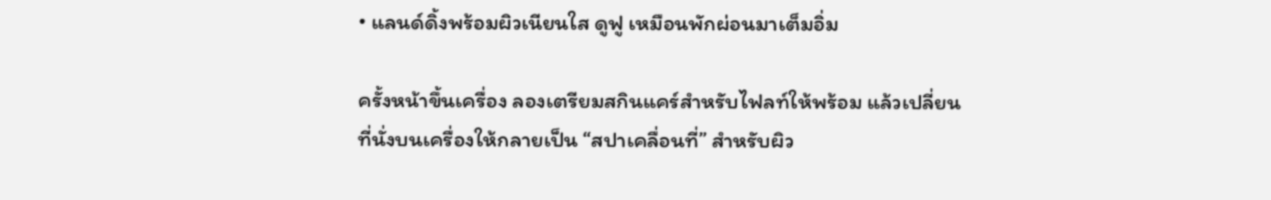• แลนด์ดิ้งพร้อมผิวเนียนใส ดูฟู เหมือนพักผ่อนมาเต็มอิ่ม

ครั้งหน้าขึ้นเครื่อง ลองเตรียมสกินแคร์สำหรับไฟลท์ให้พร้อม แล้วเปลี่ยนที่นั่งบนเครื่องให้กลายเป็น “สปาเคลื่อนที่” สำหรับผิว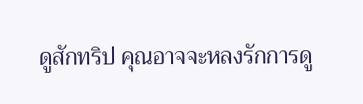ดูสักทริป คุณอาจจะหลงรักการดู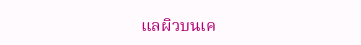แลผิวบนเค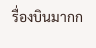รื่องบินมากก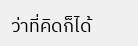ว่าที่คิดก็ได้